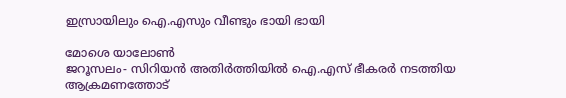ഇസ്രായിലും ഐ.എസും വീണ്ടും ഭായി ഭായി

മോശെ യാലോണ്‍
ജറൂസലം- സിറിയന്‍ അതിര്‍ത്തിയില്‍ ഐ.എസ് ഭീകരര്‍ നടത്തിയ ആക്രമണത്തോട്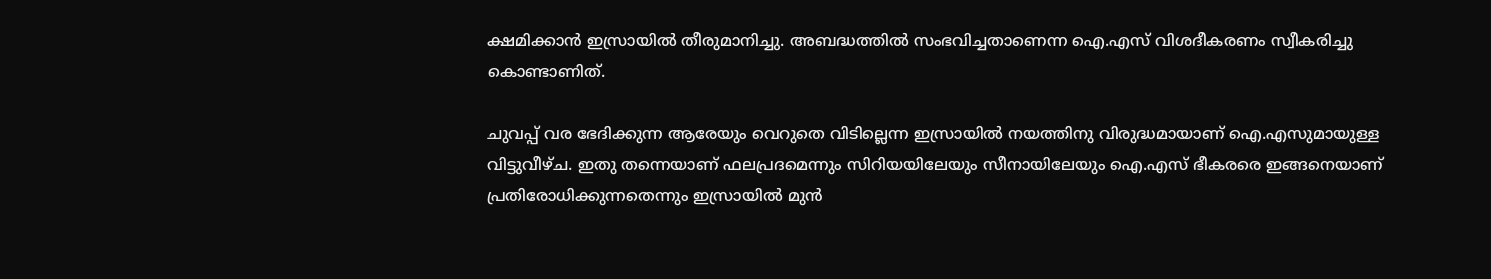ക്ഷമിക്കാന്‍ ഇസ്രായില്‍ തീരുമാനിച്ചു. അബദ്ധത്തില്‍ സംഭവിച്ചതാണെന്ന ഐ.എസ് വിശദീകരണം സ്വീകരിച്ചു കൊണ്ടാണിത്.

ചുവപ്പ് വര ഭേദിക്കുന്ന ആരേയും വെറുതെ വിടില്ലെന്ന ഇസ്രായില്‍ നയത്തിനു വിരുദ്ധമായാണ് ഐ.എസുമായുള്ള വിട്ടുവീഴ്ച. ഇതു തന്നെയാണ് ഫലപ്രദമെന്നും സിറിയയിലേയും സീനായിലേയും ഐ.എസ് ഭീകരരെ ഇങ്ങനെയാണ് പ്രതിരോധിക്കുന്നതെന്നും ഇസ്രായില്‍ മുന്‍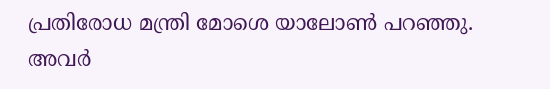പ്രതിരോധ മന്ത്രി മോശെ യാലോണ്‍ പറഞ്ഞു. അവര്‍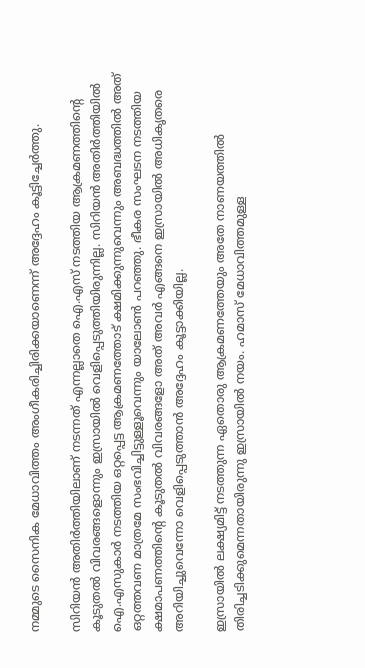നമ്മുടെ സൈനിക മേധാവിത്തം അംഗീകരിച്ചിരിക്കയാണെന്ന് അദ്ദേഹം കൂട്ടിച്ചേര്‍ത്തു.

സിറിയന്‍ അതിര്‍ത്തിയിലാണ് നടന്നത് എന്നല്ലാതെ ഐ.എസ് നടത്തിയ ആക്രമണത്തിന്റെ കൂടുതല്‍ വിവരങ്ങളൊന്നും ഇസ്രായില്‍ വെളിപ്പെടുത്തിയിരുന്നില്ല. സിറിയന്‍ അതിര്‍ത്തിയില്‍ ഐ.എസുകാര്‍ നടത്തിയ ഒറ്റപ്പെട്ട ആക്രമണത്തോട് ക്ഷമിക്കുന്നുവെന്നും അബദ്ധത്തില്‍ അത് ഒറ്റത്തവണ മാത്രമേ സംഭവിച്ചിട്ടുള്ളൂവെന്നും യാലോണ്‍ പറഞ്ഞു. ഭീകര സംഘടന നടത്തിയ ക്ഷമാപണത്തിന്റെ കൂടുതല്‍ വിവരങ്ങളോ അത് അവര്‍ എങ്ങനെ ഇസ്രായില്‍ അധികൃതരെ അറിയിച്ചുവെന്നോ വെളിപ്പെടുത്താന്‍ അദ്ദേഹം കൂട്ടാക്കിയില്ല.

ഇസ്രായില്‍ ലക്ഷ്യമിട്ട് നടത്തുന്ന ഏതൊരു ആക്രമണത്തേയും അതേ നാണയത്തില്‍ തിരിച്ചടിക്കുമെന്നതായിരുന്നു ഇസ്രായില്‍ നയം. ഹമാസ് മേധാവിത്തമുള്ള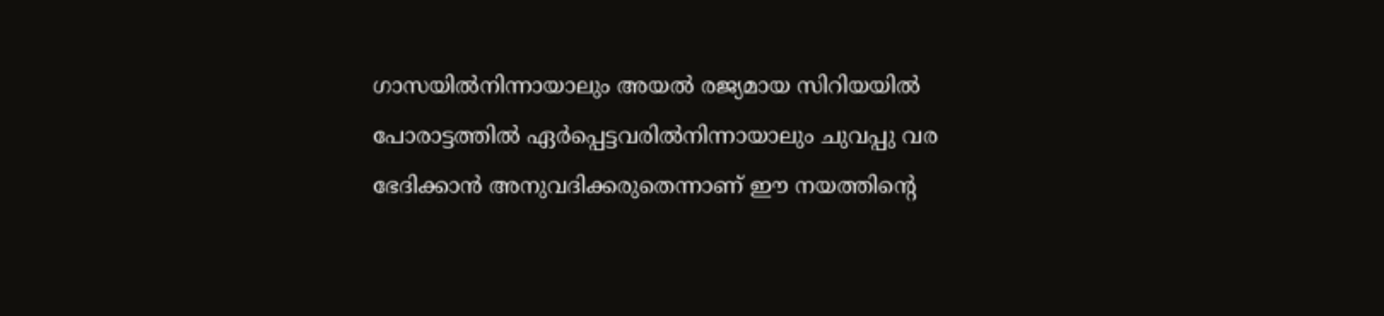ഗാസയില്‍നിന്നായാലും അയല്‍ രജ്യമായ സിറിയയില്‍ പോരാട്ടത്തില്‍ ഏര്‍പ്പെട്ടവരില്‍നിന്നായാലും ചുവപ്പു വര ഭേദിക്കാന്‍ അനുവദിക്കരുതെന്നാണ് ഈ നയത്തിന്റെ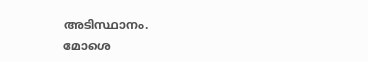അടിസ്ഥാനം.
മോശെ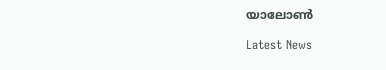യാലോണ്‍

Latest News